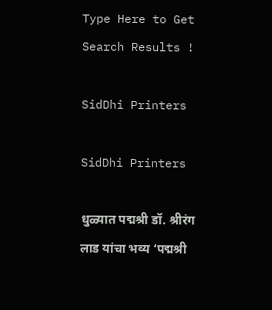Type Here to Get Search Results !

SidDhi Printers

SidDhi Printers

धुळ्यात पद्मश्री डॉ. श्रीरंग लाड यांचा भव्य ‘पद्मश्री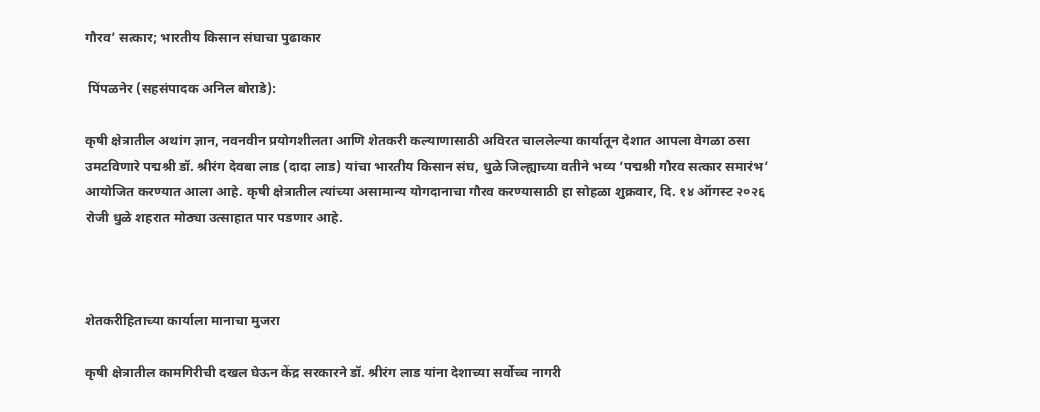गौरव’ सत्कार; भारतीय किसान संघाचा पुढाकार

 पिंपळनेर (सहसंपादक अनिल बोराडे):

कृषी क्षेत्रातील अथांग ज्ञान, नवनवीन प्रयोगशीलता आणि शेतकरी कल्याणासाठी अविरत चाललेल्या कार्यातून देशात आपला वेगळा ठसा उमटविणारे पद्मश्री डॉ. श्रीरंग देवबा लाड (दादा लाड) यांचा भारतीय किसान संघ, धुळे जिल्ह्याच्या वतीने भव्य ‘पद्मश्री गौरव सत्कार समारंभ’ आयोजित करण्यात आला आहे. कृषी क्षेत्रातील त्यांच्या असामान्य योगदानाचा गौरव करण्यासाठी हा सोहळा शुक्रवार, दि. १४ ऑगस्ट २०२६ रोजी धुळे शहरात मोठ्या उत्साहात पार पडणार आहे.



शेतकरीहिताच्या कार्याला मानाचा मुजरा

कृषी क्षेत्रातील कामगिरीची दखल घेऊन केंद्र सरकारने डॉ. श्रीरंग लाड यांना देशाच्या सर्वोच्च नागरी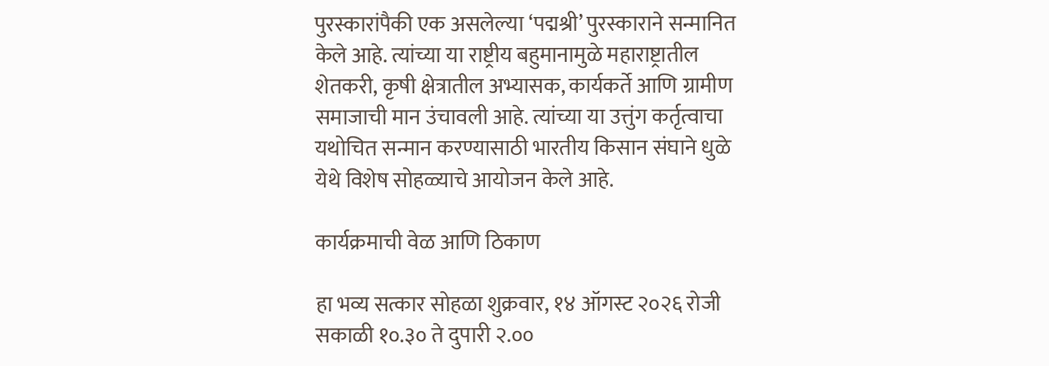पुरस्कारांपैकी एक असलेल्या ‘पद्मश्री’ पुरस्काराने सन्मानित केले आहे. त्यांच्या या राष्ट्रीय बहुमानामुळे महाराष्ट्रातील शेतकरी, कृषी क्षेत्रातील अभ्यासक, कार्यकर्ते आणि ग्रामीण समाजाची मान उंचावली आहे. त्यांच्या या उत्तुंग कर्तृत्वाचा यथोचित सन्मान करण्यासाठी भारतीय किसान संघाने धुळे येथे विशेष सोहळ्याचे आयोजन केले आहे.

कार्यक्रमाची वेळ आणि ठिकाण

हा भव्य सत्कार सोहळा शुक्रवार, १४ ऑगस्ट २०२६ रोजी सकाळी १०.३० ते दुपारी २.००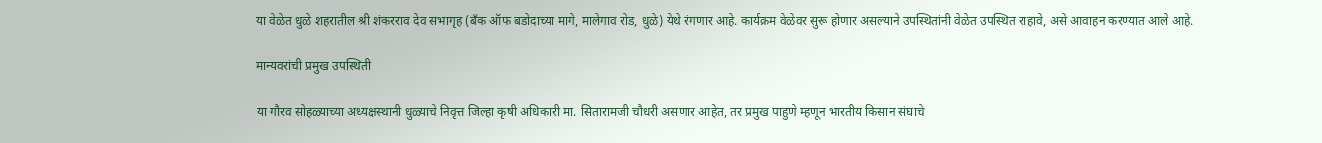या वेळेत धुळे शहरातील श्री शंकरराव देव सभागृह (बँक ऑफ बडोदाच्या मागे, मालेगाव रोड, धुळे) येथे रंगणार आहे. कार्यक्रम वेळेवर सुरू होणार असल्याने उपस्थितांनी वेळेत उपस्थित राहावे, असे आवाहन करण्यात आले आहे.

मान्यवरांची प्रमुख उपस्थिती

या गौरव सोहळ्याच्या अध्यक्षस्थानी धुळ्याचे निवृत्त जिल्हा कृषी अधिकारी मा. सितारामजी चौधरी असणार आहेत, तर प्रमुख पाहुणे म्हणून भारतीय किसान संघाचे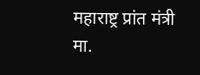महाराष्ट्र प्रांत मंत्री मा.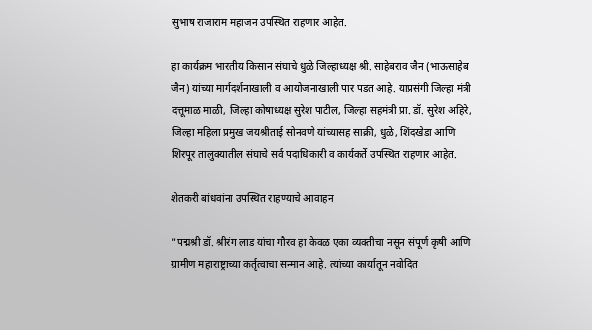सुभाष राजाराम महाजन उपस्थित राहणार आहेत.

हा कार्यक्रम भारतीय किसान संघाचे धुळे जिल्हाध्यक्ष श्री. साहेबराव जैन (भाऊसाहेब जैन) यांच्या मार्गदर्शनाखाली व आयोजनाखाली पार पडत आहे. याप्रसंगी जिल्हा मंत्री दत्तूमाळ माळी, जिल्हा कोषाध्यक्ष सुरेश पाटील, जिल्हा सहमंत्री प्रा. डॉ. सुरेश अहिरे, जिल्हा महिला प्रमुख जयश्रीताई सोनवणे यांच्यासह साक्री, धुळे, शिंदखेडा आणि शिरपूर तालुक्यातील संघाचे सर्व पदाधिकारी व कार्यकर्ते उपस्थित राहणार आहेत.

शेतकरी बांधवांना उपस्थित राहण्याचे आवाहन

"पद्मश्री डॉ. श्रीरंग लाड यांचा गौरव हा केवळ एका व्यक्तीचा नसून संपूर्ण कृषी आणि ग्रामीण महाराष्ट्राच्या कर्तृत्वाचा सन्मान आहे. त्यांच्या कार्यातून नवोदित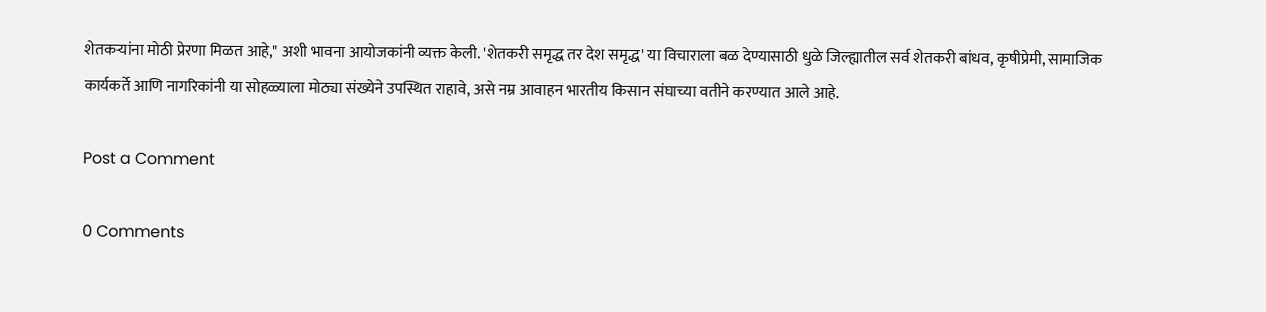शेतकऱ्यांना मोठी प्रेरणा मिळत आहे," अशी भावना आयोजकांनी व्यक्त केली. 'शेतकरी समृद्ध तर देश समृद्ध' या विचाराला बळ देण्यासाठी धुळे जिल्ह्यातील सर्व शेतकरी बांधव, कृषीप्रेमी, सामाजिक कार्यकर्ते आणि नागरिकांनी या सोहळ्याला मोठ्या संख्येने उपस्थित राहावे, असे नम्र आवाहन भारतीय किसान संघाच्या वतीने करण्यात आले आहे.

Post a Comment

0 Comments